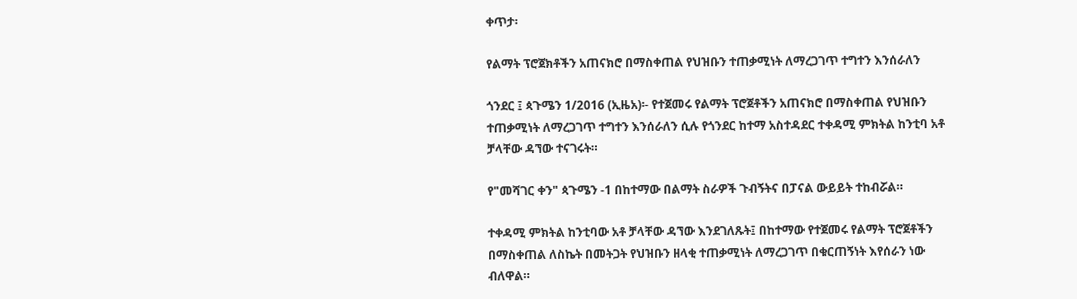ቀጥታ፡

የልማት ፕሮጀክቶችን አጠናክሮ በማስቀጠል የህዝቡን ተጠቃሚነት ለማረጋገጥ ተግተን እንሰራለን

ጎንደር ፤ ጳጉሜን 1/2016 (ኢዜአ)፡- የተጀመሩ የልማት ፕሮጀቶችን አጠናክሮ በማስቀጠል የህዝቡን ተጠቃሚነት ለማረጋገጥ ተግተን እንሰራለን ሲሉ የጎንደር ከተማ አስተዳደር ተቀዳሚ ምክትል ከንቲባ አቶ ቻላቸው ዳኘው ተናገሩት።

የ"መሻገር ቀን" ጳጉሜን -1 በከተማው በልማት ስራዎች ጉብኝትና በፓናል ውይይት ተከብሯል።

ተቀዳሚ ምክትል ከንቲባው አቶ ቻላቸው ዳኘው እንደገለጹት፤ በከተማው የተጀመሩ የልማት ፕሮጀቶችን በማስቀጠል ለስኬት በመትጋት የህዝቡን ዘላቂ ተጠቃሚነት ለማረጋገጥ በቁርጠኝነት እየሰራን ነው ብለዋል።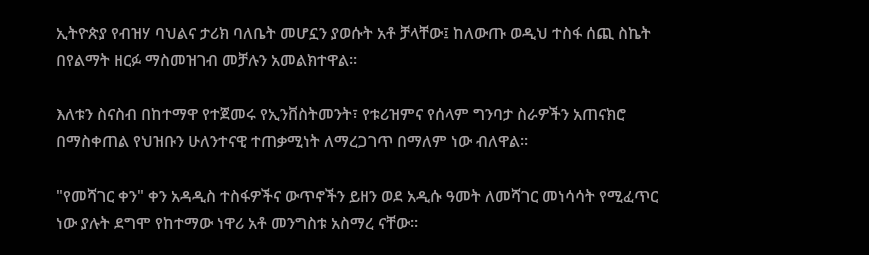ኢትዮጵያ የብዝሃ ባህልና ታሪክ ባለቤት መሆኗን ያወሱት አቶ ቻላቸው፤ ከለውጡ ወዲህ ተስፋ ሰጪ ስኬት በየልማት ዘርፉ ማስመዝገብ መቻሉን አመልክተዋል።

እለቱን ስናስብ በከተማዋ የተጀመሩ የኢንቨስትመንት፣ የቱሪዝምና የሰላም ግንባታ ስራዎችን አጠናክሮ በማስቀጠል የህዝቡን ሁለንተናዊ ተጠቃሚነት ለማረጋገጥ በማለም ነው ብለዋል።

"የመሻገር ቀን" ቀን አዳዲስ ተስፋዎችና ውጥኖችን ይዘን ወደ አዲሱ ዓመት ለመሻገር መነሳሳት የሚፈጥር ነው ያሉት ደግሞ የከተማው ነዋሪ አቶ መንግስቱ አስማረ ናቸው።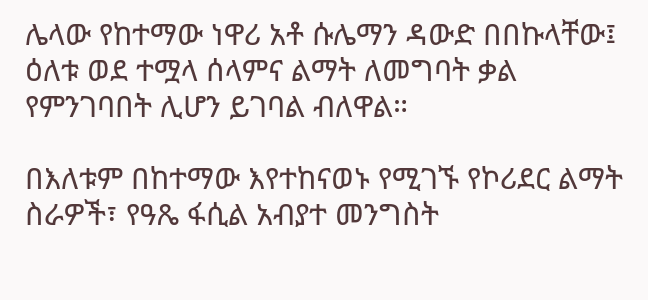ሌላው የከተማው ነዋሪ አቶ ሱሌማን ዳውድ በበኩላቸው፤ ዕለቱ ወደ ተሟላ ሰላምና ልማት ለመግባት ቃል የምንገባበት ሊሆን ይገባል ብለዋል።

በእለቱም በከተማው እየተከናወኑ የሚገኙ የኮሪደር ልማት ስራዎች፣ የዓጼ ፋሲል አብያተ መንግስት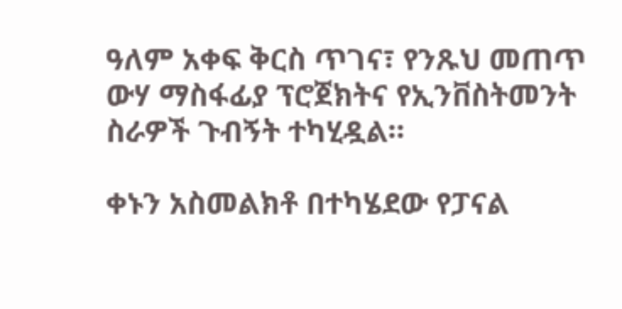ዓለም አቀፍ ቅርስ ጥገና፣ የንጹህ መጠጥ ውሃ ማስፋፊያ ፕሮጀክትና የኢንቨስትመንት ስራዎች ጉብኝት ተካሂዷል።

ቀኑን አስመልክቶ በተካሄደው የፓናል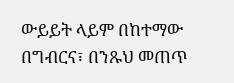ውይይት ላይም በከተማው በግብርና፣ በንጹህ መጠጥ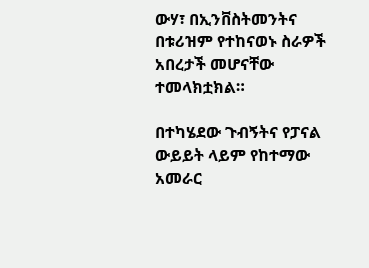ውሃ፣ በኢንቨስትመንትና በቱሪዝም የተከናወኑ ስራዎች አበረታች መሆናቸው ተመላክቷክል።

በተካሄደው ጉብኝትና የፓናል ውይይት ላይም የከተማው አመራር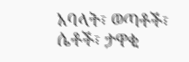አባላት፣ ወጣቶች፣ ሴቶች፣ ታዋቂ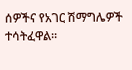ሰዎችና የአገር ሽማግሌዎች ተሳትፈዋል።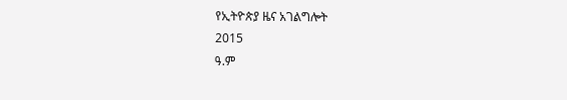የኢትዮጵያ ዜና አገልግሎት
2015
ዓ.ም